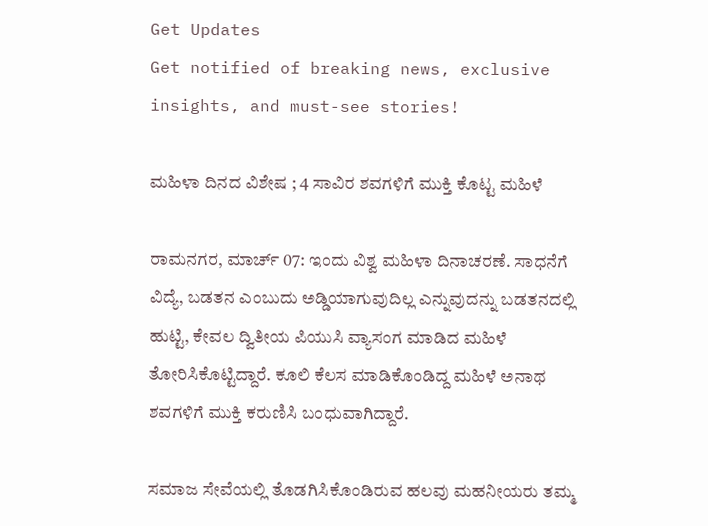Get Updates
Get notified of breaking news, exclusive insights, and must-see stories!

ಮಹಿಳಾ ದಿನದ ವಿಶೇಷ ; 4 ಸಾವಿರ ಶವಗಳಿಗೆ ಮುಕ್ತಿ ಕೊಟ್ಟ ಮಹಿಳೆ

ರಾಮನಗರ, ಮಾರ್ಚ್ 07: ಇಂದು ವಿಶ್ವ ಮಹಿಳಾ ದಿನಾಚರಣೆ. ಸಾಧನೆಗೆ ವಿದ್ಯೆ, ಬಡತನ ಎಂಬುದು ಅಡ್ಡಿಯಾಗುವುದಿಲ್ಲ ಎನ್ನುವುದನ್ನು ಬಡತನದಲ್ಲಿ ಹುಟ್ಟಿ, ಕೇವಲ ದ್ವಿತೀಯ ಪಿಯುಸಿ ವ್ಯಾಸಂಗ ಮಾಡಿದ ಮಹಿಳೆ ತೋರಿಸಿಕೊಟ್ಟಿದ್ದಾರೆ. ಕೂಲಿ ಕೆಲಸ ಮಾಡಿಕೊಂಡಿದ್ದ ಮಹಿಳೆ ಅನಾಥ ಶವಗಳಿಗೆ ಮುಕ್ತಿ ಕರುಣಿಸಿ ಬಂಧುವಾಗಿದ್ದಾರೆ.

ಸಮಾಜ ಸೇವೆಯಲ್ಲಿ ತೊಡಗಿಸಿಕೊಂಡಿರುವ ಹಲವು ಮಹನೀಯರು ತಮ್ಮ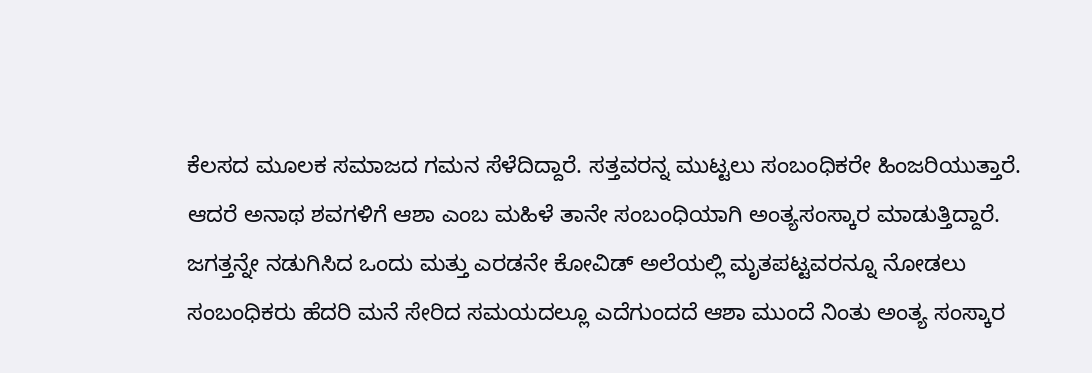ಕೆಲಸದ ಮೂಲಕ ಸಮಾಜದ ಗಮನ ಸೆಳೆದಿದ್ದಾರೆ. ಸತ್ತವರನ್ನ ಮುಟ್ಟಲು ಸಂಬಂಧಿಕರೇ ಹಿಂಜರಿಯುತ್ತಾರೆ. ಆದರೆ ಅನಾಥ ಶವಗಳಿಗೆ ಆಶಾ ಎಂಬ ಮಹಿಳೆ ತಾನೇ ಸಂಬಂಧಿಯಾಗಿ ಅಂತ್ಯಸಂಸ್ಕಾರ ಮಾಡುತ್ತಿದ್ದಾರೆ. ಜಗತ್ತನ್ನೇ ನಡುಗಿಸಿದ ಒಂದು ಮತ್ತು ಎರಡನೇ ಕೋವಿಡ್ ಅಲೆಯಲ್ಲಿ ಮೃತಪಟ್ಟವರನ್ನೂ ನೋಡಲು ಸಂಬಂಧಿಕರು ಹೆದರಿ ಮನೆ ಸೇರಿದ ಸಮಯದಲ್ಲೂ ಎದೆಗುಂದದೆ ಆಶಾ ಮುಂದೆ ನಿಂತು ಅಂತ್ಯ ಸಂಸ್ಕಾರ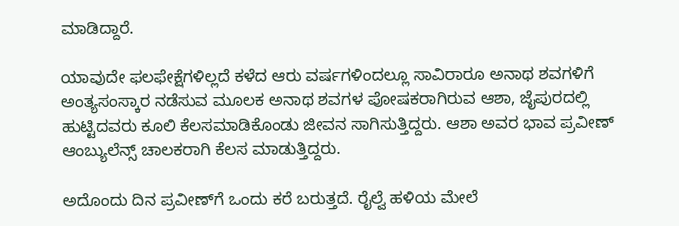ಮಾಡಿದ್ದಾರೆ.

ಯಾವುದೇ ಫಲಫೇಕ್ಷೆಗಳಿಲ್ಲದೆ ಕಳೆದ ಆರು ವರ್ಷಗಳಿಂದಲ್ಲೂ ಸಾವಿರಾರೂ ಅನಾಥ ಶವಗಳಿಗೆ ಅಂತ್ಯಸಂಸ್ಕಾರ ನಡೆಸುವ ಮೂಲಕ ಅನಾಥ ಶವಗಳ ಪೋಷಕರಾಗಿರುವ ಆಶಾ, ಜೈಪುರದಲ್ಲಿ ಹುಟ್ಟಿದವರು ಕೂಲಿ ಕೆಲಸಮಾಡಿಕೊಂಡು ಜೀವನ ಸಾಗಿಸುತ್ತಿದ್ದರು. ಆಶಾ ಅವರ ಭಾವ ಪ್ರವೀಣ್ ಆಂಬ್ಯುಲೆನ್ಸ್ ಚಾಲಕರಾಗಿ ಕೆಲಸ ಮಾಡುತ್ತಿದ್ದರು.

ಅದೊಂದು ದಿನ ಪ್ರವೀಣ್‌ಗೆ ಒಂದು ಕರೆ ಬರುತ್ತದೆ. ರೈಲ್ವೆ ಹಳಿಯ ಮೇಲೆ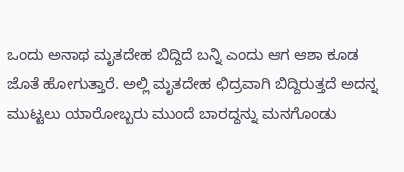ಒಂದು ಅನಾಥ ಮೃತದೇಹ ಬಿದ್ದಿದೆ ಬನ್ನಿ ಎಂದು ಆಗ ಆಶಾ ಕೂಡ ಜೊತೆ ಹೋಗುತ್ತಾರೆ. ಅಲ್ಲಿ ಮೃತದೇಹ ಛಿದ್ರವಾಗಿ ಬಿದ್ದಿರುತ್ತದೆ ಅದನ್ನ ಮುಟ್ಟಲು ಯಾರೋಬ್ಬರು ಮುಂದೆ ಬಾರದ್ದನ್ನು ಮನಗೊಂಡು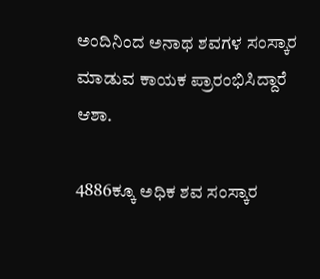ಅಂದಿನಿಂದ ಅನಾಥ ಶವಗಳ ಸಂಸ್ಕಾರ ಮಾಡುವ ಕಾಯಕ ಪ್ರಾರಂಭಿಸಿದ್ದಾರೆ ಆಶಾ.

4886ಕ್ಕೂ ಅಧಿಕ ಶವ ಸಂಸ್ಕಾರ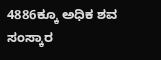4886ಕ್ಕೂ ಅಧಿಕ ಶವ ಸಂಸ್ಕಾರ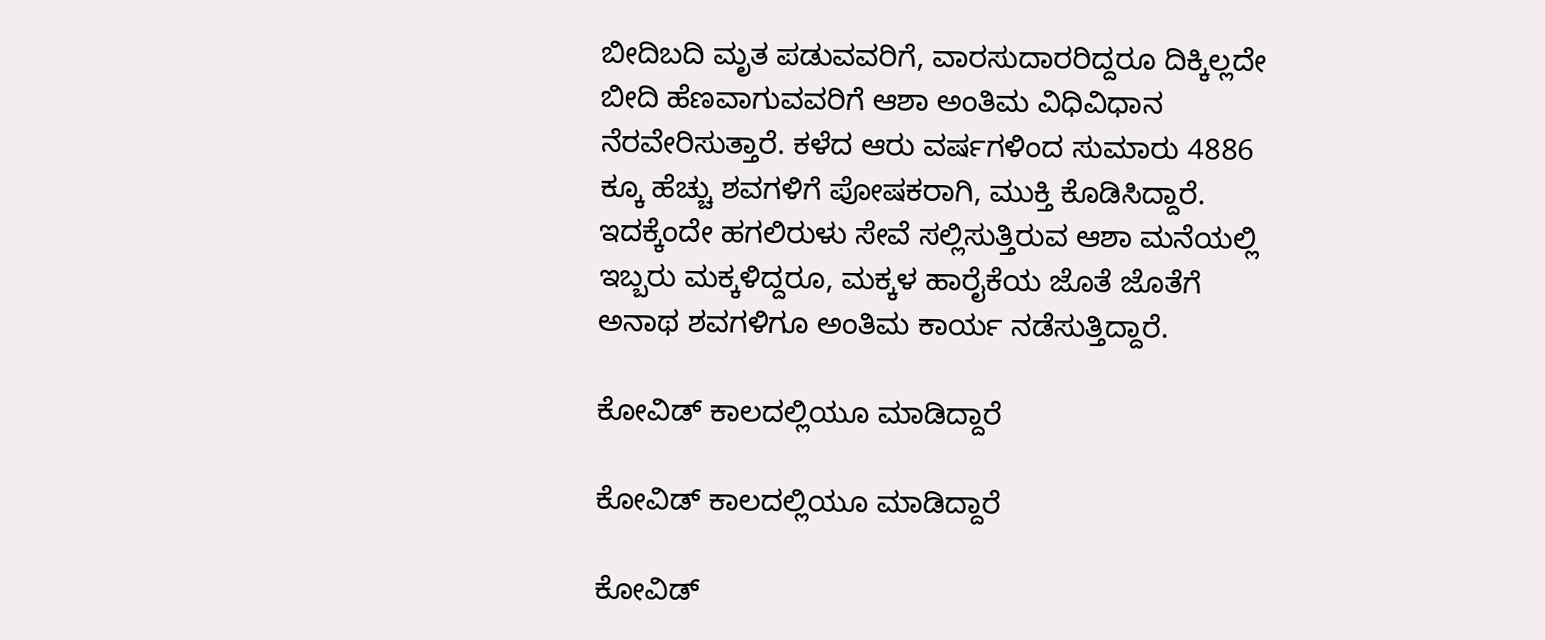ಬೀದಿಬದಿ ಮೃತ ಪಡುವವರಿಗೆ, ವಾರಸುದಾರರಿದ್ದರೂ ದಿಕ್ಕಿಲ್ಲದೇ ಬೀದಿ ಹೆಣವಾಗುವವರಿಗೆ ಆಶಾ ಅಂತಿಮ ವಿಧಿವಿಧಾನ ನೆರವೇರಿಸುತ್ತಾರೆ. ಕಳೆದ ಆರು ವರ್ಷಗಳಿಂದ ಸುಮಾರು 4886 ಕ್ಕೂ ಹೆಚ್ಚು ಶವಗಳಿಗೆ ಪೋಷಕರಾಗಿ, ಮುಕ್ತಿ ಕೊಡಿಸಿದ್ದಾರೆ. ಇದಕ್ಕೆಂದೇ ಹಗಲಿರುಳು ಸೇವೆ ಸಲ್ಲಿಸುತ್ತಿರುವ ಆಶಾ ಮನೆಯಲ್ಲಿ ಇಬ್ಬರು ಮಕ್ಕಳಿದ್ದರೂ, ಮಕ್ಕಳ ಹಾರೈಕೆಯ ಜೊತೆ ಜೊತೆಗೆ ಅನಾಥ ಶವಗಳಿಗೂ ಅಂತಿಮ ಕಾರ್ಯ ನಡೆಸುತ್ತಿದ್ದಾರೆ.

ಕೋವಿಡ್ ಕಾಲದಲ್ಲಿಯೂ ಮಾಡಿದ್ದಾರೆ

ಕೋವಿಡ್ ಕಾಲದಲ್ಲಿಯೂ ಮಾಡಿದ್ದಾರೆ

ಕೋವಿಡ್‌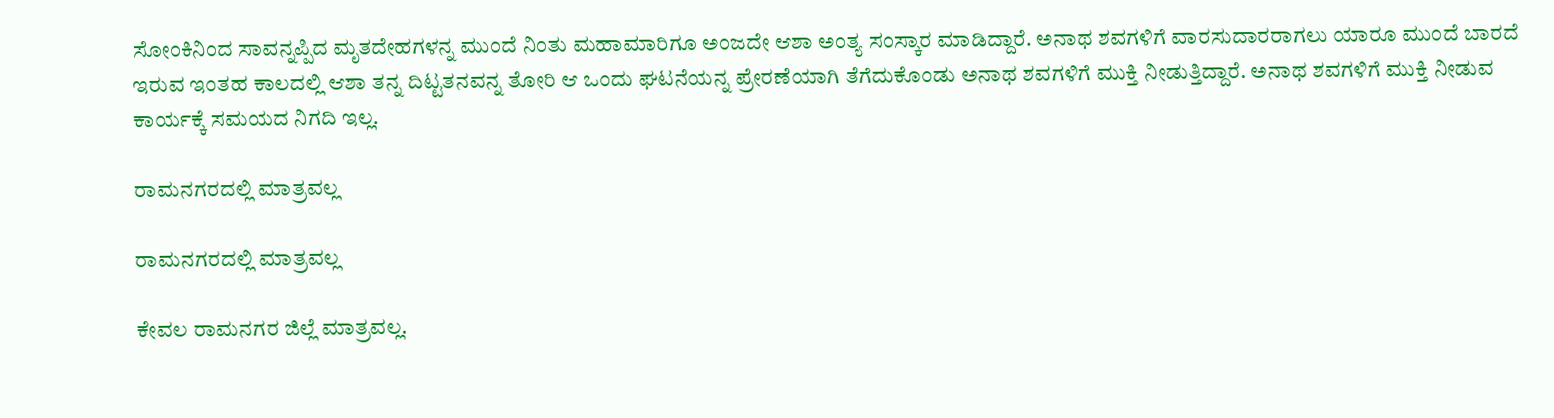ಸೋಂಕಿನಿಂದ ಸಾವನ್ನಪ್ಪಿದ ಮೃತದೇಹಗಳನ್ನ ಮುಂದೆ ನಿಂತು ಮಹಾಮಾರಿಗೂ ಅಂಜದೇ ಆಶಾ ಅಂತ್ಯ ಸಂಸ್ಕಾರ ಮಾಡಿದ್ದಾರೆ. ಅನಾಥ ಶವಗಳಿಗೆ ವಾರಸುದಾರರಾಗಲು ಯಾರೂ ಮುಂದೆ ಬಾರದೆ ಇರುವ ಇಂತಹ ಕಾಲದಲ್ಲಿ ಆಶಾ ತನ್ನ ದಿಟ್ಟತನವನ್ನ ತೋರಿ ಆ ಒಂದು ಘಟನೆಯನ್ನ ಪ್ರೇರಣೆಯಾಗಿ ತೆಗೆದುಕೊಂಡು ಅನಾಥ ಶವಗಳಿಗೆ ಮುಕ್ತಿ ನೀಡುತ್ತಿದ್ದಾರೆ. ಅನಾಥ ಶವಗಳಿಗೆ ಮುಕ್ತಿ ನೀಡುವ ಕಾರ್ಯಕ್ಕೆ ಸಮಯದ ನಿಗದಿ ಇಲ್ಲ.

ರಾಮನಗರದಲ್ಲಿ ಮಾತ್ರವಲ್ಲ

ರಾಮನಗರದಲ್ಲಿ ಮಾತ್ರವಲ್ಲ

ಕೇವಲ ರಾಮನಗರ ಜಿಲ್ಲೆ ಮಾತ್ರವಲ್ಲ.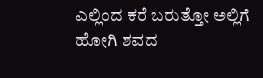ಎಲ್ಲಿಂದ ಕರೆ ಬರುತ್ತೋ ಅಲ್ಲಿಗೆ ಹೋಗಿ ಶವದ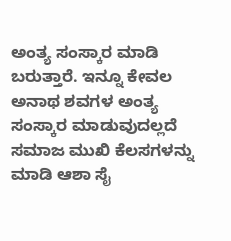ಅಂತ್ಯ ಸಂಸ್ಕಾರ ಮಾಡಿ ಬರುತ್ತಾರೆ. ಇನ್ನೂ ಕೇವಲ ಅನಾಥ ಶವಗಳ ಅಂತ್ಯ ಸಂಸ್ಕಾರ ಮಾಡುವುದಲ್ಲದೆ ಸಮಾಜ ಮುಖಿ ಕೆಲಸಗಳನ್ನು ಮಾಡಿ ಆಶಾ ಸೈ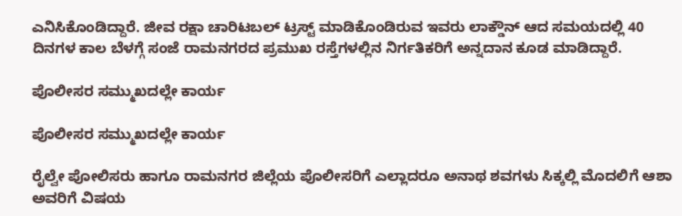ಎನಿಸಿಕೊಂಡಿದ್ದಾರೆ. ಜೀವ ರಕ್ಷಾ ಚಾರಿಟಬಲ್ ಟ್ರಸ್ಟ್ ಮಾಡಿಕೊಂಡಿರುವ ಇವರು ಲಾಕ್ಡೌನ್ ಆದ ಸಮಯದಲ್ಲಿ 40 ದಿನಗಳ ಕಾಲ ಬೆಳಗ್ಗೆ ಸಂಜೆ ರಾಮನಗರದ ಪ್ರಮುಖ ರಸ್ತೆಗಳಲ್ಲಿನ ನಿರ್ಗತಿಕರಿಗೆ ಅನ್ನದಾನ ಕೂಡ ಮಾಡಿದ್ದಾರೆ.

ಪೊಲೀಸರ ಸಮ್ಮುಖದಲ್ಲೇ ಕಾರ್ಯ

ಪೊಲೀಸರ ಸಮ್ಮುಖದಲ್ಲೇ ಕಾರ್ಯ

ರೈಲ್ವೇ ಪೋಲಿಸರು ಹಾಗೂ ರಾಮನಗರ ಜಿಲ್ಲೆಯ ಪೊಲೀಸರಿಗೆ ಎಲ್ಲಾದರೂ ಅನಾಥ ಶವಗಳು ಸಿಕ್ಕಲ್ಲಿ ಮೊದಲಿಗೆ ಆಶಾ ಅವರಿಗೆ ವಿಷಯ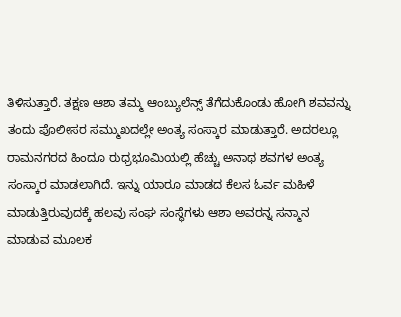ತಿಳಿಸುತ್ತಾರೆ. ತಕ್ಷಣ ಆಶಾ ತಮ್ಮ ಆಂಬ್ಯುಲೆನ್ಸ್ ತೆಗೆದುಕೊಂಡು ಹೋಗಿ ಶವವನ್ನು ತಂದು ಪೊಲೀಸರ ಸಮ್ಮುಖದಲ್ಲೇ ಅಂತ್ಯ ಸಂಸ್ಕಾರ ಮಾಡುತ್ತಾರೆ. ಅದರಲ್ಲೂ ರಾಮನಗರದ ಹಿಂದೂ ರುಧ್ರಭೂಮಿಯಲ್ಲಿ ಹೆಚ್ಚು ಅನಾಥ ಶವಗಳ ಅಂತ್ಯ ಸಂಸ್ಕಾರ ಮಾಡಲಾಗಿದೆ. ಇನ್ನು ಯಾರೂ ಮಾಡದ ಕೆಲಸ ಓರ್ವ ಮಹಿಳೆ ಮಾಡುತ್ತಿರುವುದಕ್ಕೆ ಹಲವು ಸಂಘ ಸಂಸ್ಥೆಗಳು ಆಶಾ ಅವರನ್ನ ಸನ್ಮಾನ ಮಾಡುವ ಮೂಲಕ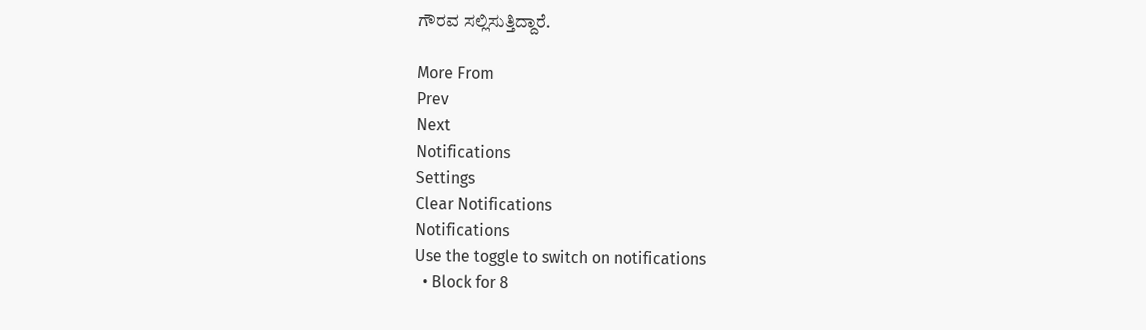ಗೌರವ ಸಲ್ಲಿಸುತ್ತಿದ್ದಾರೆ.

More From
Prev
Next
Notifications
Settings
Clear Notifications
Notifications
Use the toggle to switch on notifications
  • Block for 8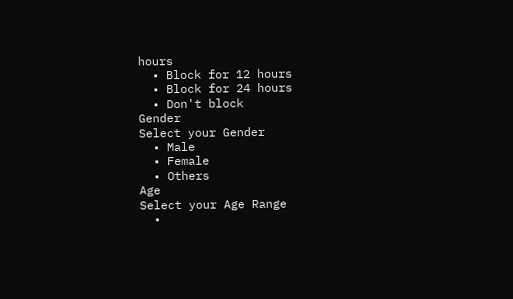hours
  • Block for 12 hours
  • Block for 24 hours
  • Don't block
Gender
Select your Gender
  • Male
  • Female
  • Others
Age
Select your Age Range
  •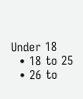Under 18
  • 18 to 25
  • 26 to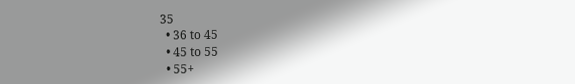35
  • 36 to 45
  • 45 to 55
  • 55+